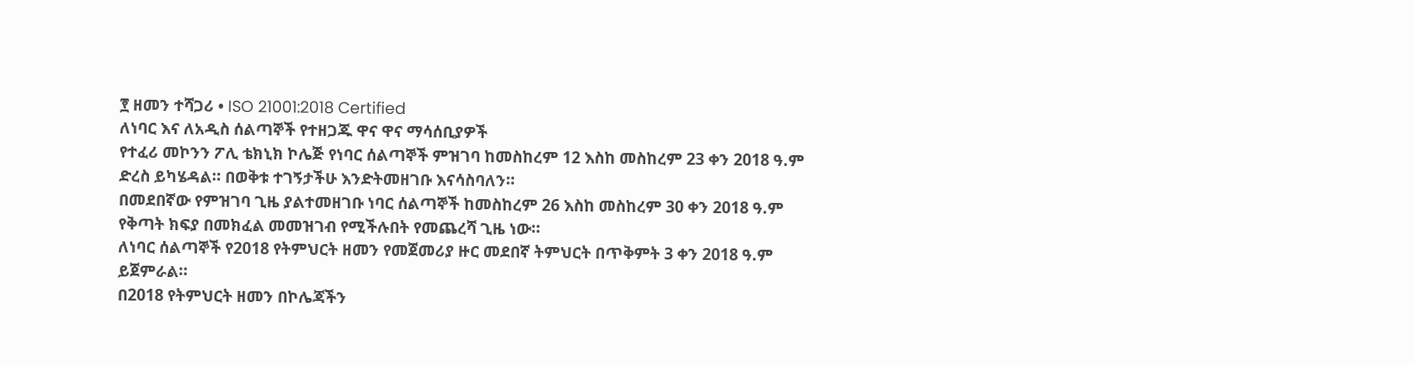፻ ዘመን ተሻጋሪ • ISO 21001:2018 Certified
ለነባር እና ለአዲስ ሰልጣኞች የተዘጋጁ ዋና ዋና ማሳሰቢያዎች
የተፈሪ መኮንን ፖሊ ቴክኒክ ኮሌጅ የነባር ሰልጣኞች ምዝገባ ከመስከረም 12 እስከ መስከረም 23 ቀን 2018 ዓ.ም ድረስ ይካሄዳል። በወቅቱ ተገኝታችሁ እንድትመዘገቡ እናሳስባለን።
በመደበኛው የምዝገባ ጊዜ ያልተመዘገቡ ነባር ሰልጣኞች ከመስከረም 26 እስከ መስከረም 30 ቀን 2018 ዓ.ም የቅጣት ክፍያ በመክፈል መመዝገብ የሚችሉበት የመጨረሻ ጊዜ ነው።
ለነባር ሰልጣኞች የ2018 የትምህርት ዘመን የመጀመሪያ ዙር መደበኛ ትምህርት በጥቅምት 3 ቀን 2018 ዓ.ም ይጀምራል።
በ2018 የትምህርት ዘመን በኮሌጃችን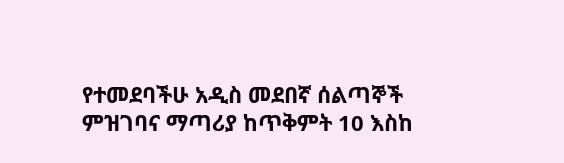የተመደባችሁ አዲስ መደበኛ ሰልጣኞች ምዝገባና ማጣሪያ ከጥቅምት 10 እስከ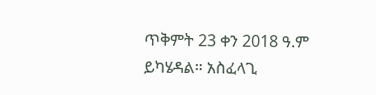ጥቅምት 23 ቀን 2018 ዓ.ም ይካሄዳል። አስፈላጊ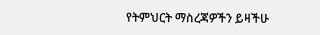የትምህርት ማስረጃዎችን ይዛችሁ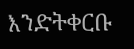እንድትቀርቡ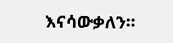እናሳውቃለን።